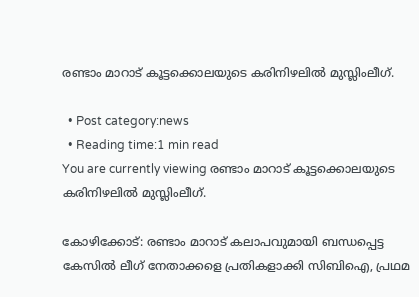രണ്ടാം മാറാട് കൂട്ടക്കൊലയുടെ കരിനിഴലില്‍ മുസ്ലിംലീഗ്.

  • Post category:news
  • Reading time:1 min read
You are currently viewing രണ്ടാം മാറാട് കൂട്ടക്കൊലയുടെ കരിനിഴലില്‍ മുസ്ലിംലീഗ്.

കോഴിക്കോട്: രണ്ടാം മാറാട് കലാപവുമായി ബന്ധപ്പെട്ട കേസില്‍ ലീഗ് നേതാക്കളെ പ്രതികളാക്കി സിബിഐ, പ്രഥമ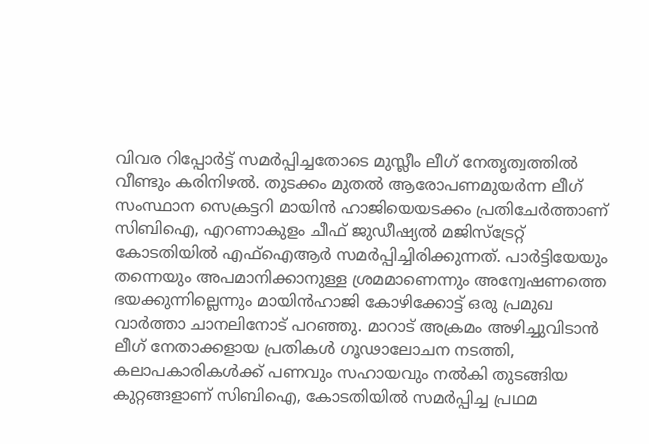വിവര റിപ്പോര്‍ട്ട് സമര്‍പ്പിച്ചതോടെ മുസ്ലീം ലീഗ് നേതൃത്വത്തില്‍ വീണ്ടും കരിനിഴല്‍. തുടക്കം മുതല്‍ ആരോപണമുയര്‍ന്ന ലീഗ് സംസ്ഥാന സെക്രട്ടറി മായിന്‍ ഹാജിയെയടക്കം പ്രതിചേര്‍ത്താണ് സിബിഐ, എറണാകുളം ചീഫ് ജുഡീഷ്യല്‍ മജിസ്‌ട്രേറ്റ് കോടതിയില്‍ എഫ്ഐആര്‍ സമര്‍പ്പിച്ചിരിക്കുന്നത്. പാര്‍ട്ടിയേയും തന്നെയും അപമാനിക്കാനുള്ള ശ്രമമാണെന്നും അന്വേഷണത്തെ ഭയക്കുന്നില്ലെന്നും മായിന്‍ഹാജി കോഴിക്കോട്ട് ഒരു പ്രമുഖ വാര്‍ത്താ ചാനലിനോട് പറഞ്ഞു. മാറാട് അക്രമം അഴിച്ചുവിടാന്‍ ലീഗ് നേതാക്കളായ പ്രതികള്‍ ഗൂഢാലോചന നടത്തി, കലാപകാരികള്‍ക്ക് പണവും സഹായവും നല്‍കി തുടങ്ങിയ കുറ്റങ്ങളാണ് സിബിഐ, കോടതിയില്‍ സമര്‍പ്പിച്ച പ്രഥമ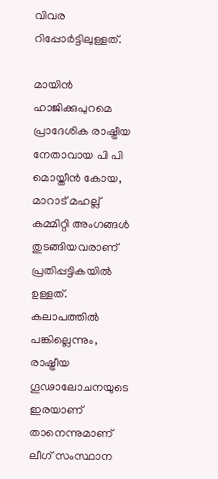വിവര റിപ്പോര്‍ട്ടിലുള്ളത്.

മായിന്‍ ഹാജിക്കുപുറമെ പ്രാദേശിക രാഷ്ട്രീയ നേതാവായ പി പി മൊയ്തീന്‍ കോയ, മാറാട് മഹല്ല് കമ്മിറ്റി അംഗങ്ങള്‍ തുടങ്ങിയവരാണ് പ്രതിപ്പട്ടികയില്‍ ഉള്ളത്. കലാപത്തില്‍ പങ്കില്ലെന്നും, രാഷ്ട്രീയ ഗൂഢാലോചനയുടെ ഇരയാണ് താനെന്നുമാണ് ലീഗ് സംസ്ഥാന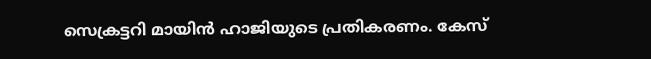സെക്രട്ടറി മായിന്‍ ഹാജിയുടെ പ്രതികരണം. കേസ്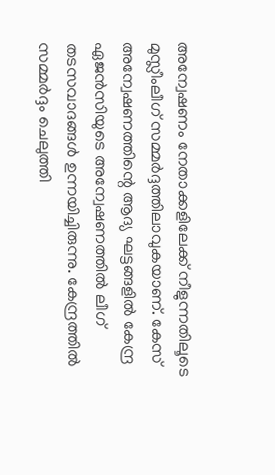അന്വേഷണം നേതാക്കളിലേക്ക് നീളുന്നതിലൂടെ മുസ്ലീംലീഗ് സമ്മര്‍ദ്ദത്തിലാവുകയാണ്. കേസ് അന്വേഷണത്തിന്റെ ആദ്യ ഘട്ടങ്ങളില്‍ കേന്ദ്ര ഏജന്‍സിയുടെ അന്വേഷണത്തില്‍ ലീഗ് തടസവാദങ്ങള്‍ ഉന്നയിച്ചിരുന്നു. കേന്ദ്രത്തില്‍ സമ്മര്‍ദ്ദം ചെലുത്തി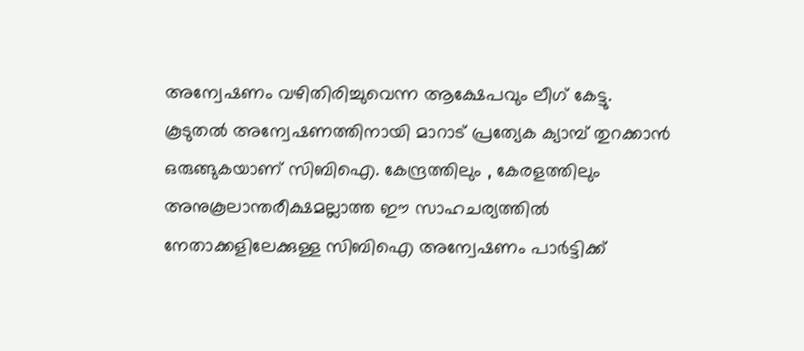അന്വേഷണം വഴിതിരിച്ചുവെന്ന ആക്ഷേപവും ലീഗ് കേട്ടു. കൂടുതല്‍ അന്വേഷണത്തിനായി മാറാട് പ്രത്യേക ക്യാമ്പ് തുറക്കാന്‍ ഒരുങ്ങുകയാണ് സിബിഐ. കേന്ദ്രത്തിലും , കേരളത്തിലും അനുകൂലാന്തരീക്ഷമല്ലാത്ത ഈ സാഹചര്യത്തില്‍ നേതാക്കളിലേക്കുള്ള സിബിഐ അന്വേഷണം പാര്‍ട്ടിക്ക്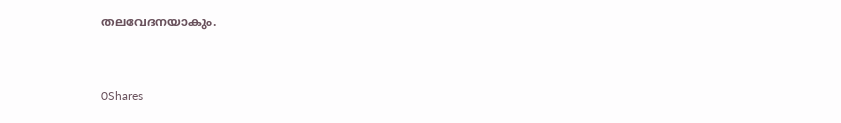തലവേദനയാകും.



0Shares